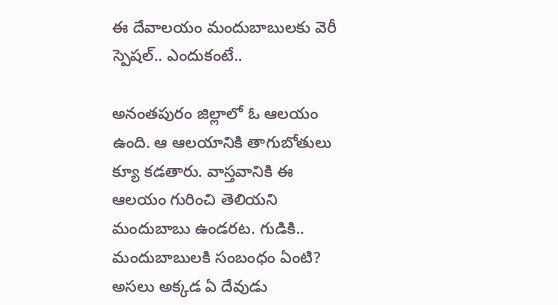ఈ దేవాలయం మందుబాబులకు వెరీ స్పెషల్.. ఎందుకంటే..

అనంతపురం జిల్లాలో ఓ ఆలయం ఉంది. ఆ ఆలయానికి తాగుబోతులు క్యూ కడతారు. వాస్తవానికి ఈ ఆలయం గురించి తెలియని మందుబాబు ఉండరట. గుడికి.. మందుబాబులకి సంబంధం ఏంటి? అసలు అక్కడ ఏ దేవుడు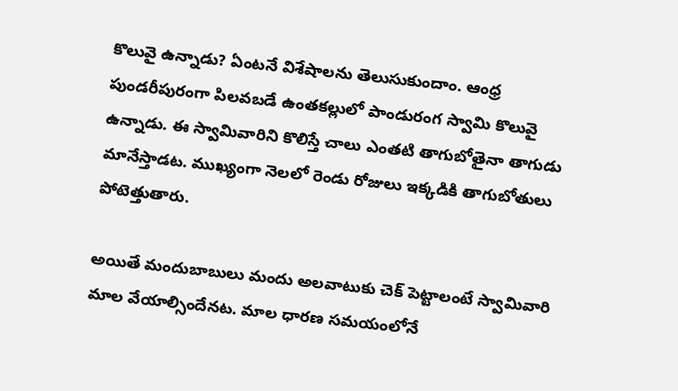కొలువై ఉన్నాడు? ఏంటనే విశేషాలను తెలుసుకుందాం. ఆంధ్ర పుండరీపురంగా పిలవబడే ఉంతకల్లులో పాండురంగ స్వామి కొలువై ఉన్నాడు. ఈ స్వామివారిని కొలిస్తే చాలు ఎంతటి తాగుబోతైనా తాగుడు మానేస్తాడట. ముఖ్యంగా నెలలో రెండు రోజులు ఇక్కడికి తాగుబోతులు పోటెత్తుతారు.

అయితే మందుబాబులు మందు అలవాటుకు చెక్ పెట్టాలంటే స్వామివారి మాల వేయాల్సిందేనట. మాల ధారణ సమయంలోనే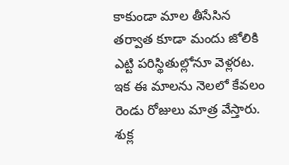కాకుండా మాల తీసేసిన తర్వాత కూడా మందు జోలికి ఎట్టి పరిస్థితుల్లోనూ వెళ్లరట. ఇక ఈ మాలను నెలలో కేవలం రెండు రోజులు మాత్ర వేస్తారు. శుక్ల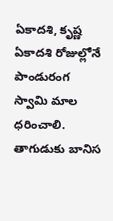ఏకాదశి, కృష్ణ ఏకాదశి రోజుల్లోనే పాండురంగ స్వామి మాల ధరించాలి. తాగుడుకు బానిస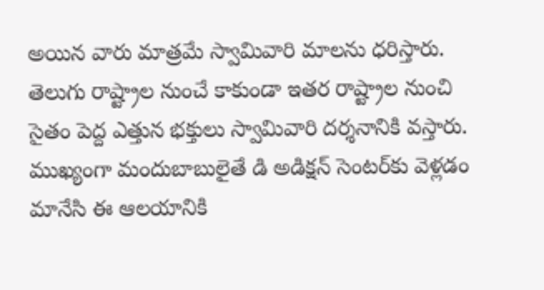అయిన వారు మాత్రమే స్వామివారి మాలను ధరిస్తారు. తెలుగు రాష్ట్రాల నుంచే కాకుండా ఇతర రాష్ట్రాల నుంచి సైతం పెద్ద ఎత్తున భక్తులు స్వామివారి దర్శనానికి వస్తారు. ముఖ్యంగా మందుబాబులైతే డి అడిక్షన్ సెంటర్‌కు వెళ్లడం మానేసి ఈ ఆలయానికి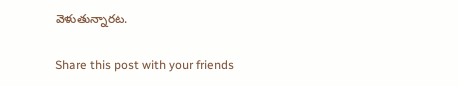వెళుతున్నారట.

Share this post with your friends